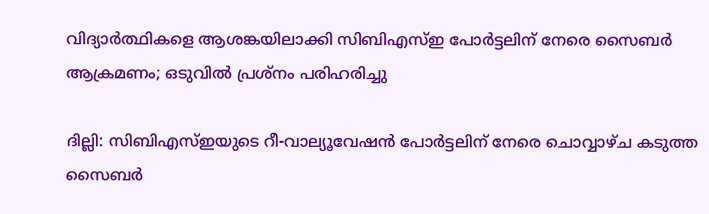വിദ്യാർത്ഥികളെ ആശങ്കയിലാക്കി സിബിഎസ്ഇ പോർട്ടലിന് നേരെ സൈബർ ആക്രമണം; ഒടുവിൽ പ്രശ്നം പരിഹരിച്ചു

ദില്ലി: സിബിഎസ്ഇയുടെ റീ-വാല്യൂവേഷൻ പോർട്ടലിന് നേരെ ചൊവ്വാഴ്ച കടുത്ത സൈബർ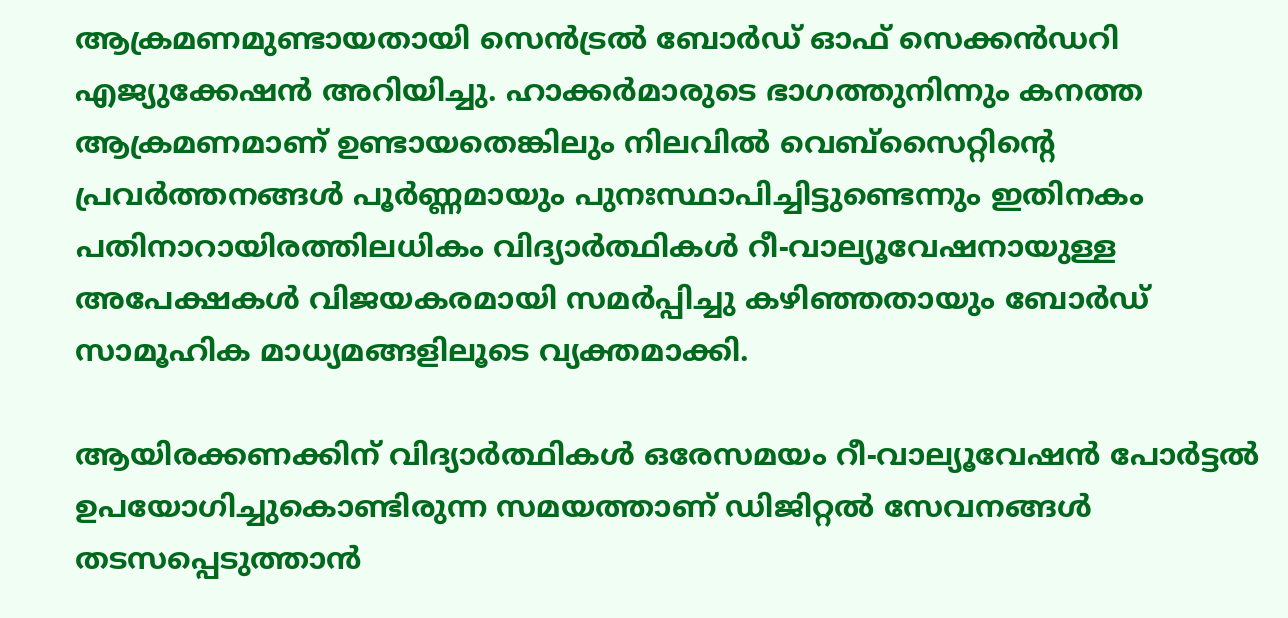ആക്രമണമുണ്ടായതായി സെൻട്രൽ ബോർഡ് ഓഫ് സെക്കൻഡറി എജ്യുക്കേഷൻ അറിയിച്ചു. ഹാക്കർമാരുടെ ഭാഗത്തുനിന്നും കനത്ത ആക്രമണമാണ് ഉണ്ടായതെങ്കിലും നിലവിൽ വെബ്‌സൈറ്റിന്‍റെ പ്രവർത്തനങ്ങൾ പൂർണ്ണമായും പുനഃസ്ഥാപിച്ചിട്ടുണ്ടെന്നും ഇതിനകം പതിനാറായിരത്തിലധികം വിദ്യാർത്ഥികൾ റീ-വാല്യൂവേഷനായുള്ള അപേക്ഷകൾ വിജയകരമായി സമർപ്പിച്ചു കഴിഞ്ഞതായും ബോർഡ് സാമൂഹിക മാധ്യമങ്ങളിലൂടെ വ്യക്തമാക്കി.

ആയിരക്കണക്കിന് വിദ്യാർത്ഥികൾ ഒരേസമയം റീ-വാല്യൂവേഷൻ പോർട്ടൽ ഉപയോഗിച്ചുകൊണ്ടിരുന്ന സമയത്താണ് ഡിജിറ്റൽ സേവനങ്ങൾ തടസപ്പെടുത്താൻ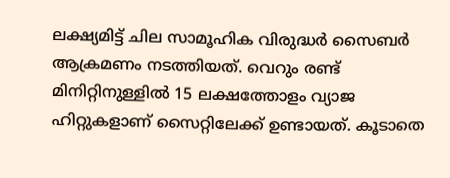ലക്ഷ്യമിട്ട് ചില സാമൂഹിക വിരുദ്ധർ സൈബർ ആക്രമണം നടത്തിയത്. വെറും രണ്ട് മിനിറ്റിനുള്ളിൽ 15 ലക്ഷത്തോളം വ്യാജ ഹിറ്റുകളാണ് സൈറ്റിലേക്ക് ഉണ്ടായത്. കൂടാതെ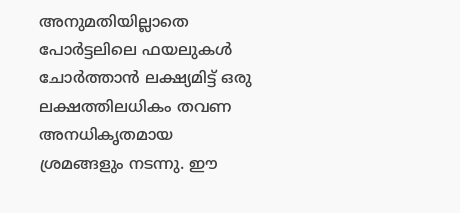അനുമതിയില്ലാതെ പോർട്ടലിലെ ഫയലുകൾ ചോർത്താൻ ലക്ഷ്യമിട്ട് ഒരു ലക്ഷത്തിലധികം തവണ അനധികൃതമായ ശ്രമങ്ങളും നടന്നു. ഈ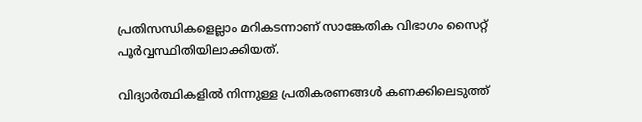പ്രതിസന്ധികളെല്ലാം മറികടന്നാണ് സാങ്കേതിക വിഭാഗം സൈറ്റ് പൂർവ്വസ്ഥിതിയിലാക്കിയത്.

വിദ്യാർത്ഥികളിൽ നിന്നുള്ള പ്രതികരണങ്ങൾ കണക്കിലെടുത്ത്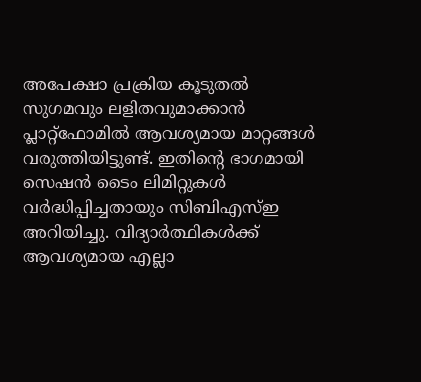അപേക്ഷാ പ്രക്രിയ കൂടുതൽ സുഗമവും ലളിതവുമാക്കാൻ പ്ലാറ്റ്‌ഫോമിൽ ആവശ്യമായ മാറ്റങ്ങൾ വരുത്തിയിട്ടുണ്ട്. ഇതിന്‍റെ ഭാഗമായി സെഷൻ ടൈം ലിമിറ്റുകൾ വർദ്ധിപ്പിച്ചതായും സിബിഎസ്ഇ അറിയിച്ചു. വിദ്യാർത്ഥികൾക്ക് ആവശ്യമായ എല്ലാ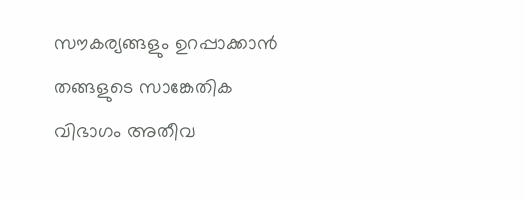സൗകര്യങ്ങളും ഉറപ്പാക്കാൻ തങ്ങളുടെ സാങ്കേതിക വിഭാഗം അതീവ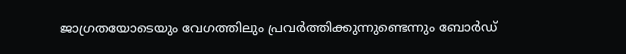ജാഗ്രതയോടെയും വേഗത്തിലും പ്രവർത്തിക്കുന്നുണ്ടെന്നും ബോർഡ്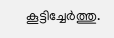കൂട്ടിച്ചേർത്തു.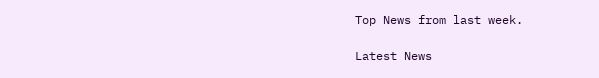Top News from last week.

Latest News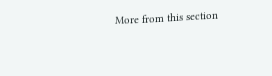More from this section